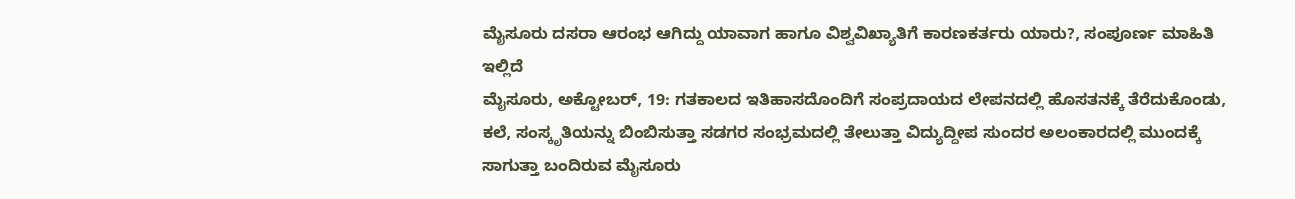ಮೈಸೂರು ದಸರಾ ಆರಂಭ ಆಗಿದ್ದು ಯಾವಾಗ ಹಾಗೂ ವಿಶ್ವವಿಖ್ಯಾತಿಗೆ ಕಾರಣಕರ್ತರು ಯಾರು?, ಸಂಪೂರ್ಣ ಮಾಹಿತಿ ಇಲ್ಲಿದೆ
ಮೈಸೂರು, ಅಕ್ಟೋಬರ್, 19: ಗತಕಾಲದ ಇತಿಹಾಸದೊಂದಿಗೆ ಸಂಪ್ರದಾಯದ ಲೇಪನದಲ್ಲಿ ಹೊಸತನಕ್ಕೆ ತೆರೆದುಕೊಂಡು, ಕಲೆ, ಸಂಸ್ಕೃತಿಯನ್ನು ಬಿಂಬಿಸುತ್ತಾ ಸಡಗರ ಸಂಭ್ರಮದಲ್ಲಿ ತೇಲುತ್ತಾ ವಿದ್ಯುದ್ದೀಪ ಸುಂದರ ಅಲಂಕಾರದಲ್ಲಿ ಮುಂದಕ್ಕೆ ಸಾಗುತ್ತಾ ಬಂದಿರುವ ಮೈಸೂರು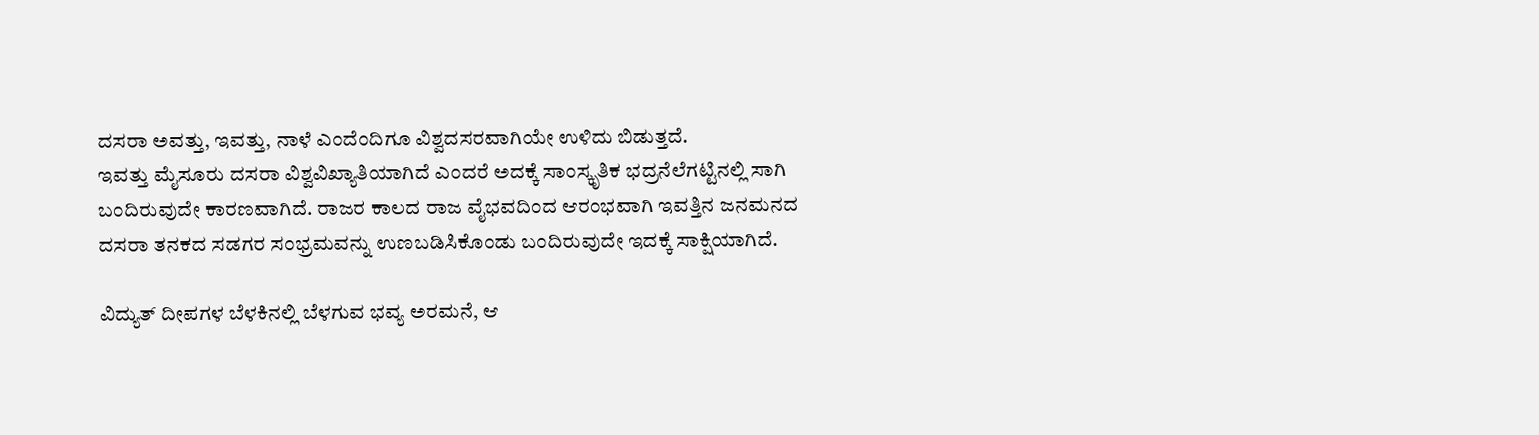ದಸರಾ ಅವತ್ತು, ಇವತ್ತು, ನಾಳೆ ಎಂದೆಂದಿಗೂ ವಿಶ್ವದಸರವಾಗಿಯೇ ಉಳಿದು ಬಿಡುತ್ತದೆ.
ಇವತ್ತು ಮೈಸೂರು ದಸರಾ ವಿಶ್ವವಿಖ್ಯಾತಿಯಾಗಿದೆ ಎಂದರೆ ಅದಕ್ಕೆ ಸಾಂಸ್ಕೃತಿಕ ಭದ್ರನೆಲೆಗಟ್ಟಿನಲ್ಲಿ ಸಾಗಿ ಬಂದಿರುವುದೇ ಕಾರಣವಾಗಿದೆ. ರಾಜರ ಕಾಲದ ರಾಜ ವೈಭವದಿಂದ ಆರಂಭವಾಗಿ ಇವತ್ತಿನ ಜನಮನದ ದಸರಾ ತನಕದ ಸಡಗರ ಸಂಭ್ರಮವನ್ನು ಉಣಬಡಿಸಿಕೊಂಡು ಬಂದಿರುವುದೇ ಇದಕ್ಕೆ ಸಾಕ್ಷಿಯಾಗಿದೆ.

ವಿದ್ಯುತ್ ದೀಪಗಳ ಬೆಳಕಿನಲ್ಲಿ ಬೆಳಗುವ ಭವ್ಯ ಅರಮನೆ, ಆ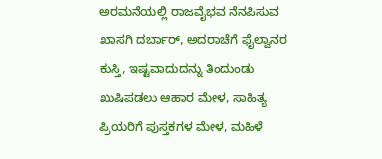ಅರಮನೆಯಲ್ಲಿ ರಾಜವೈಭವ ನೆನಪಿಸುವ ಖಾಸಗಿ ದರ್ಬಾರ್, ಅದರಾಚೆಗೆ ಫೈಲ್ವಾನರ ಕುಸ್ತಿ, ಇಷ್ಟವಾದುದನ್ನು ತಿಂದುಂಡು ಖುಷಿಪಡಲು ಆಹಾರ ಮೇಳ, ಸಾಹಿತ್ಯ ಪ್ರಿಯರಿಗೆ ಪುಸ್ತಕಗಳ ಮೇಳ, ಮಹಿಳೆ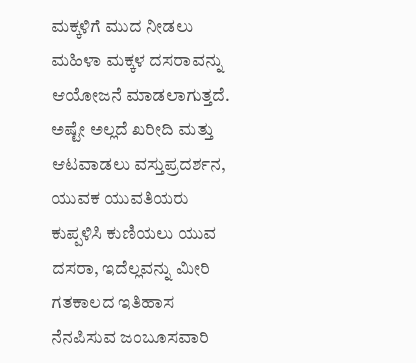ಮಕ್ಕಳಿಗೆ ಮುದ ನೀಡಲು ಮಹಿಳಾ ಮಕ್ಕಳ ದಸರಾವನ್ನು ಆಯೋಜನೆ ಮಾಡಲಾಗುತ್ತದೆ.
ಅಷ್ಟೇ ಅಲ್ಲದೆ ಖರೀದಿ ಮತ್ತು ಆಟವಾಡಲು ವಸ್ತುಪ್ರದರ್ಶನ, ಯುವಕ ಯುವತಿಯರು ಕುಪ್ಪಳಿಸಿ ಕುಣಿಯಲು ಯುವ ದಸರಾ, ಇದೆಲ್ಲವನ್ನು ಮೀರಿ ಗತಕಾಲದ ಇತಿಹಾಸ ನೆನಪಿಸುವ ಜಂಬೂಸವಾರಿ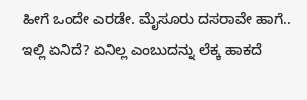ಹೀಗೆ ಒಂದೇ ಎರಡೇ. ಮೈಸೂರು ದಸರಾವೇ ಹಾಗೆ.. ಇಲ್ಲಿ ಏನಿದೆ? ಏನಿಲ್ಲ ಎಂಬುದನ್ನು ಲೆಕ್ಕ ಹಾಕದೆ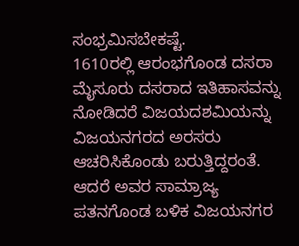ಸಂಭ್ರಮಿಸಬೇಕಷ್ಟೆ.
1610ರಲ್ಲಿ ಆರಂಭಗೊಂಡ ದಸರಾ
ಮೈಸೂರು ದಸರಾದ ಇತಿಹಾಸವನ್ನು ನೋಡಿದರೆ ವಿಜಯದಶಮಿಯನ್ನು ವಿಜಯನಗರದ ಅರಸರು ಆಚರಿಸಿಕೊಂಡು ಬರುತ್ತಿದ್ದರಂತೆ. ಆದರೆ ಅವರ ಸಾಮ್ರಾಜ್ಯ ಪತನಗೊಂಡ ಬಳಿಕ ವಿಜಯನಗರ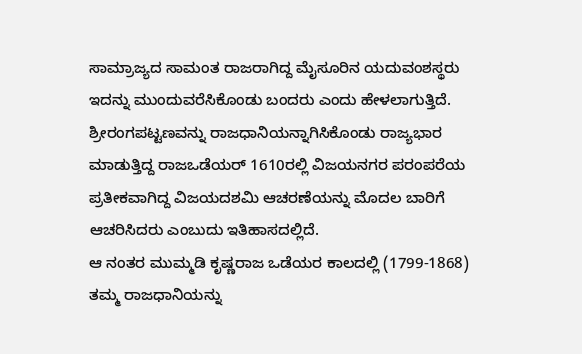ಸಾಮ್ರಾಜ್ಯದ ಸಾಮಂತ ರಾಜರಾಗಿದ್ದ ಮೈಸೂರಿನ ಯದುವಂಶಸ್ಥರು ಇದನ್ನು ಮುಂದುವರೆಸಿಕೊಂಡು ಬಂದರು ಎಂದು ಹೇಳಲಾಗುತ್ತಿದೆ.
ಶ್ರೀರಂಗಪಟ್ಟಣವನ್ನು ರಾಜಧಾನಿಯನ್ನಾಗಿಸಿಕೊಂಡು ರಾಜ್ಯಭಾರ ಮಾಡುತ್ತಿದ್ದ ರಾಜಒಡೆಯರ್ 1610ರಲ್ಲಿ ವಿಜಯನಗರ ಪರಂಪರೆಯ ಪ್ರತೀಕವಾಗಿದ್ದ ವಿಜಯದಶಮಿ ಆಚರಣೆಯನ್ನು ಮೊದಲ ಬಾರಿಗೆ ಆಚರಿಸಿದರು ಎಂಬುದು ಇತಿಹಾಸದಲ್ಲಿದೆ.
ಆ ನಂತರ ಮುಮ್ಮಡಿ ಕೃಷ್ಣರಾಜ ಒಡೆಯರ ಕಾಲದಲ್ಲಿ (1799-1868) ತಮ್ಮ ರಾಜಧಾನಿಯನ್ನು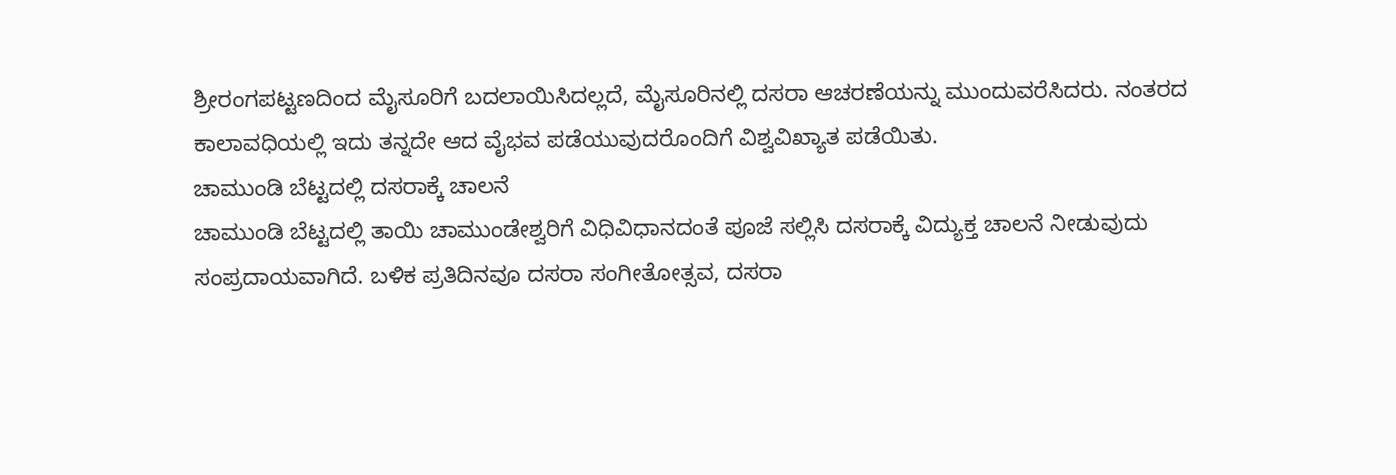ಶ್ರೀರಂಗಪಟ್ಟಣದಿಂದ ಮೈಸೂರಿಗೆ ಬದಲಾಯಿಸಿದಲ್ಲದೆ, ಮೈಸೂರಿನಲ್ಲಿ ದಸರಾ ಆಚರಣೆಯನ್ನು ಮುಂದುವರೆಸಿದರು. ನಂತರದ ಕಾಲಾವಧಿಯಲ್ಲಿ ಇದು ತನ್ನದೇ ಆದ ವೈಭವ ಪಡೆಯುವುದರೊಂದಿಗೆ ವಿಶ್ವವಿಖ್ಯಾತ ಪಡೆಯಿತು.
ಚಾಮುಂಡಿ ಬೆಟ್ಟದಲ್ಲಿ ದಸರಾಕ್ಕೆ ಚಾಲನೆ
ಚಾಮುಂಡಿ ಬೆಟ್ಟದಲ್ಲಿ ತಾಯಿ ಚಾಮುಂಡೇಶ್ವರಿಗೆ ವಿಧಿವಿಧಾನದಂತೆ ಪೂಜೆ ಸಲ್ಲಿಸಿ ದಸರಾಕ್ಕೆ ವಿದ್ಯುಕ್ತ ಚಾಲನೆ ನೀಡುವುದು ಸಂಪ್ರದಾಯವಾಗಿದೆ. ಬಳಿಕ ಪ್ರತಿದಿನವೂ ದಸರಾ ಸಂಗೀತೋತ್ಸವ, ದಸರಾ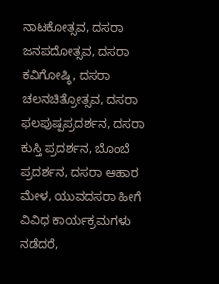ನಾಟಕೋತ್ಸವ, ದಸರಾ ಜನಪದೋತ್ಸವ, ದಸರಾ ಕವಿಗೋಷ್ಠಿ, ದಸರಾ ಚಲನಚಿತ್ರೋತ್ಸವ, ದಸರಾ ಫಲಪುಷ್ಪಪ್ರದರ್ಶನ, ದಸರಾ ಕುಸ್ತಿ ಪ್ರದರ್ಶನ, ಬೊಂಬೆ ಪ್ರದರ್ಶನ, ದಸರಾ ಆಹಾರ ಮೇಳ, ಯುವದಸರಾ ಹೀಗೆ ವಿವಿಧ ಕಾರ್ಯಕ್ರಮಗಳು ನಡೆದರೆ,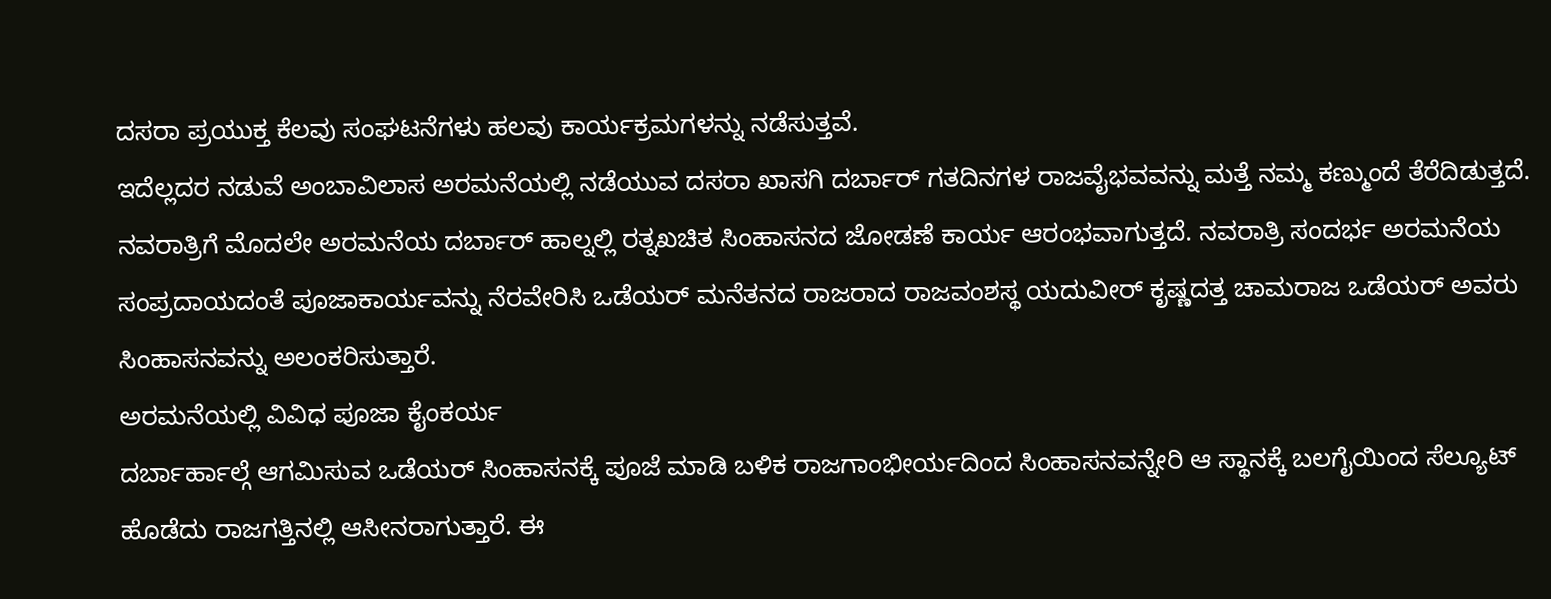ದಸರಾ ಪ್ರಯುಕ್ತ ಕೆಲವು ಸಂಘಟನೆಗಳು ಹಲವು ಕಾರ್ಯಕ್ರಮಗಳನ್ನು ನಡೆಸುತ್ತವೆ.
ಇದೆಲ್ಲದರ ನಡುವೆ ಅಂಬಾವಿಲಾಸ ಅರಮನೆಯಲ್ಲಿ ನಡೆಯುವ ದಸರಾ ಖಾಸಗಿ ದರ್ಬಾರ್ ಗತದಿನಗಳ ರಾಜವೈಭವವನ್ನು ಮತ್ತೆ ನಮ್ಮ ಕಣ್ಮುಂದೆ ತೆರೆದಿಡುತ್ತದೆ. ನವರಾತ್ರಿಗೆ ಮೊದಲೇ ಅರಮನೆಯ ದರ್ಬಾರ್ ಹಾಲ್ನಲ್ಲಿ ರತ್ನಖಚಿತ ಸಿಂಹಾಸನದ ಜೋಡಣೆ ಕಾರ್ಯ ಆರಂಭವಾಗುತ್ತದೆ. ನವರಾತ್ರಿ ಸಂದರ್ಭ ಅರಮನೆಯ ಸಂಪ್ರದಾಯದಂತೆ ಪೂಜಾಕಾರ್ಯವನ್ನು ನೆರವೇರಿಸಿ ಒಡೆಯರ್ ಮನೆತನದ ರಾಜರಾದ ರಾಜವಂಶಸ್ಥ ಯದುವೀರ್ ಕೃಷ್ಣದತ್ತ ಚಾಮರಾಜ ಒಡೆಯರ್ ಅವರು ಸಿಂಹಾಸನವನ್ನು ಅಲಂಕರಿಸುತ್ತಾರೆ.
ಅರಮನೆಯಲ್ಲಿ ವಿವಿಧ ಪೂಜಾ ಕೈಂಕರ್ಯ
ದರ್ಬಾರ್ಹಾಲ್ಗೆ ಆಗಮಿಸುವ ಒಡೆಯರ್ ಸಿಂಹಾಸನಕ್ಕೆ ಪೂಜೆ ಮಾಡಿ ಬಳಿಕ ರಾಜಗಾಂಭೀರ್ಯದಿಂದ ಸಿಂಹಾಸನವನ್ನೇರಿ ಆ ಸ್ಥಾನಕ್ಕೆ ಬಲಗೈಯಿಂದ ಸೆಲ್ಯೂಟ್ ಹೊಡೆದು ರಾಜಗತ್ತಿನಲ್ಲಿ ಆಸೀನರಾಗುತ್ತಾರೆ. ಈ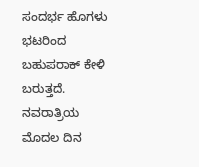ಸಂದರ್ಭ ಹೊಗಳು ಭಟರಿಂದ ಬಹುಪರಾಕ್ ಕೇಳಿ ಬರುತ್ತದೆ. ನವರಾತ್ರಿಯ ಮೊದಲ ದಿನ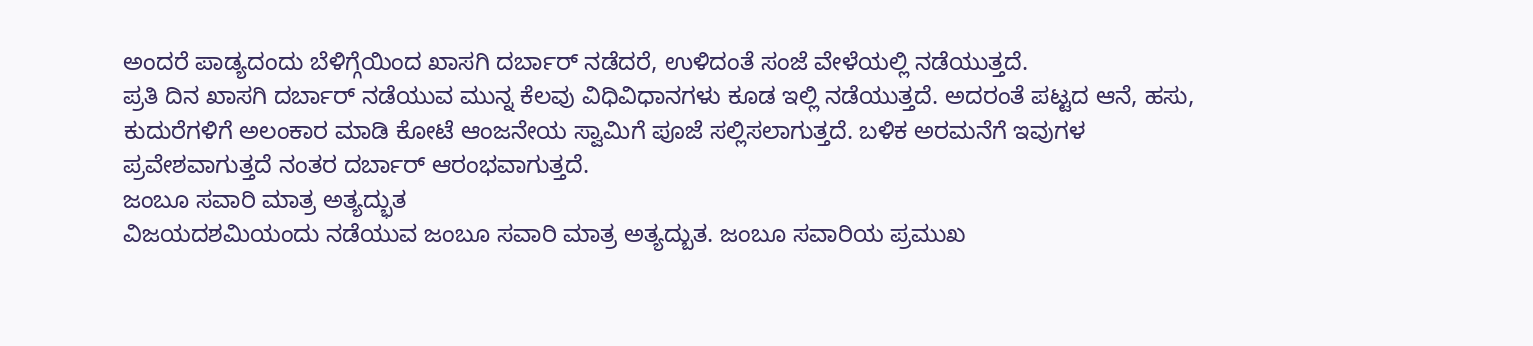ಅಂದರೆ ಪಾಡ್ಯದಂದು ಬೆಳಿಗ್ಗೆಯಿಂದ ಖಾಸಗಿ ದರ್ಬಾರ್ ನಡೆದರೆ, ಉಳಿದಂತೆ ಸಂಜೆ ವೇಳೆಯಲ್ಲಿ ನಡೆಯುತ್ತದೆ.
ಪ್ರತಿ ದಿನ ಖಾಸಗಿ ದರ್ಬಾರ್ ನಡೆಯುವ ಮುನ್ನ ಕೆಲವು ವಿಧಿವಿಧಾನಗಳು ಕೂಡ ಇಲ್ಲಿ ನಡೆಯುತ್ತದೆ. ಅದರಂತೆ ಪಟ್ಟದ ಆನೆ, ಹಸು, ಕುದುರೆಗಳಿಗೆ ಅಲಂಕಾರ ಮಾಡಿ ಕೋಟೆ ಆಂಜನೇಯ ಸ್ವಾಮಿಗೆ ಪೂಜೆ ಸಲ್ಲಿಸಲಾಗುತ್ತದೆ. ಬಳಿಕ ಅರಮನೆಗೆ ಇವುಗಳ ಪ್ರವೇಶವಾಗುತ್ತದೆ ನಂತರ ದರ್ಬಾರ್ ಆರಂಭವಾಗುತ್ತದೆ.
ಜಂಬೂ ಸವಾರಿ ಮಾತ್ರ ಅತ್ಯದ್ಭುತ
ವಿಜಯದಶಮಿಯಂದು ನಡೆಯುವ ಜಂಬೂ ಸವಾರಿ ಮಾತ್ರ ಅತ್ಯದ್ಬುತ. ಜಂಬೂ ಸವಾರಿಯ ಪ್ರಮುಖ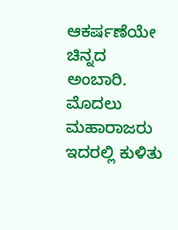ಆಕರ್ಷಣೆಯೇ ಚಿನ್ನದ ಅಂಬಾರಿ. ಮೊದಲು ಮಹಾರಾಜರು ಇದರಲ್ಲಿ ಕುಳಿತು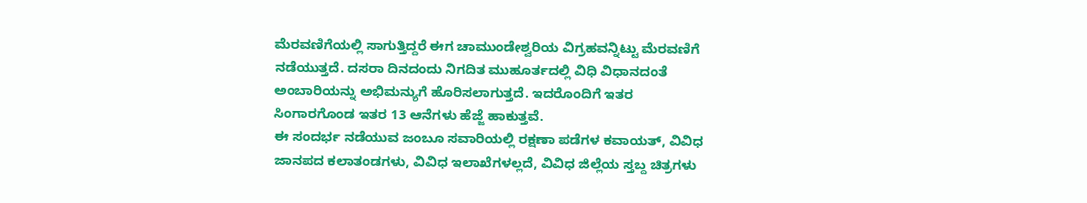ಮೆರವಣಿಗೆಯಲ್ಲಿ ಸಾಗುತ್ತಿದ್ದರೆ ಈಗ ಚಾಮುಂಡೇಶ್ವರಿಯ ವಿಗ್ರಹವನ್ನಿಟ್ಟು ಮೆರವಣಿಗೆ ನಡೆಯುತ್ತದೆ. ದಸರಾ ದಿನದಂದು ನಿಗದಿತ ಮುಹೂರ್ತದಲ್ಲಿ ವಿಧಿ ವಿಧಾನದಂತೆ ಅಂಬಾರಿಯನ್ನು ಅಭಿಮನ್ಯುಗೆ ಹೊರಿಸಲಾಗುತ್ತದೆ. ಇದರೊಂದಿಗೆ ಇತರ ಸಿಂಗಾರಗೊಂಡ ಇತರ 13 ಆನೆಗಳು ಹೆಜ್ಜೆ ಹಾಕುತ್ತವೆ.
ಈ ಸಂದರ್ಭ ನಡೆಯುವ ಜಂಬೂ ಸವಾರಿಯಲ್ಲಿ ರಕ್ಷಣಾ ಪಡೆಗಳ ಕವಾಯತ್, ವಿವಿಧ ಜಾನಪದ ಕಲಾತಂಡಗಳು, ವಿವಿಧ ಇಲಾಖೆಗಳಲ್ಲದೆ, ವಿವಿಧ ಜಿಲ್ಲೆಯ ಸ್ತಬ್ದ ಚಿತ್ರಗಳು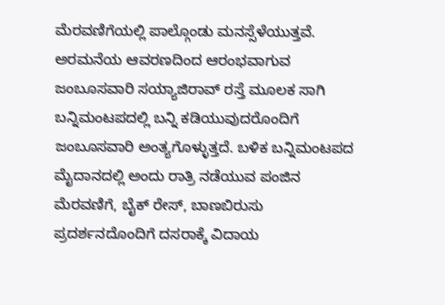ಮೆರವಣಿಗೆಯಲ್ಲಿ ಪಾಲ್ಗೊಂಡು ಮನಸ್ಸೆಳೆಯುತ್ತವೆ. ಅರಮನೆಯ ಆವರಣದಿಂದ ಆರಂಭವಾಗುವ ಜಂಬೂಸವಾರಿ ಸಯ್ಯಾಜಿರಾವ್ ರಸ್ತೆ ಮೂಲಕ ಸಾಗಿ ಬನ್ನಿಮಂಟಪದಲ್ಲಿ ಬನ್ನಿ ಕಡಿಯುವುದರೊಂದಿಗೆ ಜಂಬೂಸವಾರಿ ಅಂತ್ಯಗೊಳ್ಳುತ್ತದೆ. ಬಳಿಕ ಬನ್ನಿಮಂಟಪದ ಮೈದಾನದಲ್ಲಿ ಅಂದು ರಾತ್ರಿ ನಡೆಯುವ ಪಂಜಿನ ಮೆರವಣಿಗೆ, ಬೈಕ್ ರೇಸ್, ಬಾಣಬಿರುಸು ಪ್ರದರ್ಶನದೊಂದಿಗೆ ದಸರಾಕ್ಕೆ ವಿದಾಯ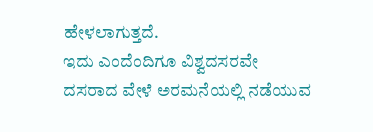ಹೇಳಲಾಗುತ್ತದೆ.
ಇದು ಎಂದೆಂದಿಗೂ ವಿಶ್ವದಸರವೇ
ದಸರಾದ ವೇಳೆ ಅರಮನೆಯಲ್ಲಿ ನಡೆಯುವ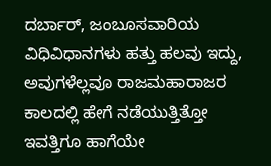ದರ್ಬಾರ್, ಜಂಬೂಸವಾರಿಯ ವಿಧಿವಿಧಾನಗಳು ಹತ್ತು ಹಲವು ಇದ್ದು, ಅವುಗಳೆಲ್ಲವೂ ರಾಜಮಹಾರಾಜರ ಕಾಲದಲ್ಲಿ ಹೇಗೆ ನಡೆಯುತ್ತಿತ್ತೋ ಇವತ್ತಿಗೂ ಹಾಗೆಯೇ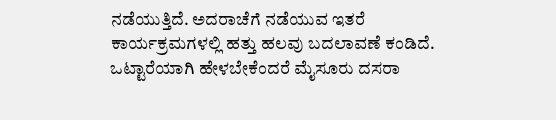ನಡೆಯುತ್ತಿದೆ. ಅದರಾಚೆಗೆ ನಡೆಯುವ ಇತರೆ ಕಾರ್ಯಕ್ರಮಗಳಲ್ಲಿ ಹತ್ತು ಹಲವು ಬದಲಾವಣೆ ಕಂಡಿದೆ. ಒಟ್ಟಾರೆಯಾಗಿ ಹೇಳಬೇಕೆಂದರೆ ಮೈಸೂರು ದಸರಾ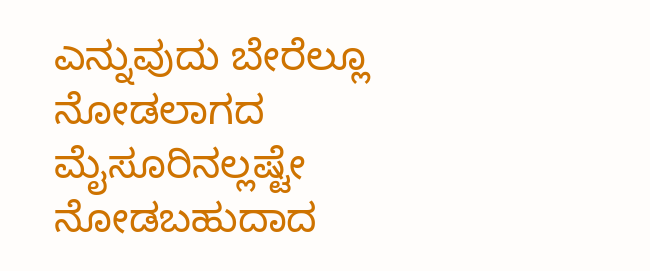ಎನ್ನುವುದು ಬೇರೆಲ್ಲೂ ನೋಡಲಾಗದ ಮೈಸೂರಿನಲ್ಲಷ್ಟೇ ನೋಡಬಹುದಾದ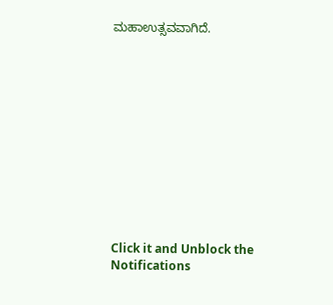ಮಹಾಉತ್ಸವವಾಗಿದೆ.












Click it and Unblock the Notifications